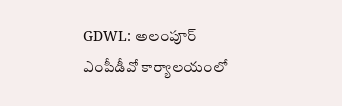GDWL: అలంపూర్ ఎంపీడీవో కార్యాలయంలో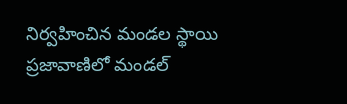నిర్వహించిన మండల స్థాయి ప్రజావాణిలో మండల్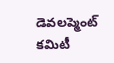డెవలప్మెంట్ కమిటీ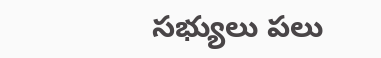సభ్యులు పలు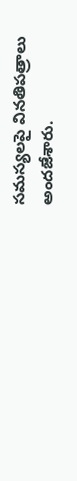సమస్యలపై వినతిపత్రాలు అందజేశారు.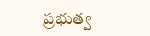ప్రభుత్వ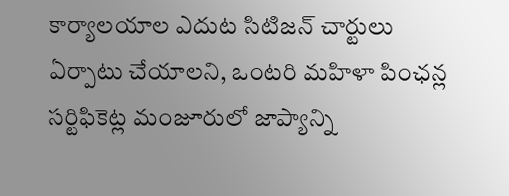కార్యాలయాల ఎదుట సిటిజన్ చార్టులు ఏర్పాటు చేయాలని, ఒంటరి మహిళా పింఛన్ల సర్టిఫికెట్ల మంజూరులో జాప్యాన్ని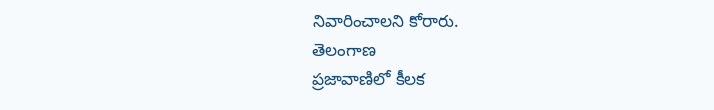నివారించాలని కోరారు.
తెలంగాణ
ప్రజావాణిలో కీలక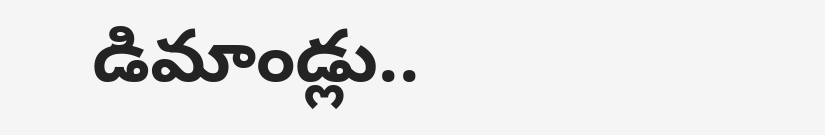డిమాండ్లు..